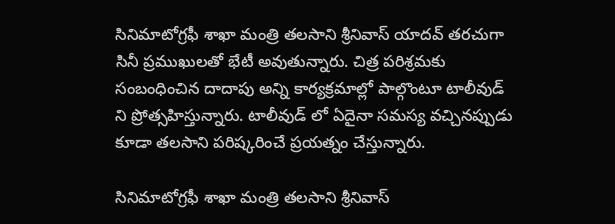సినిమాటోగ్రఫీ శాఖా మంత్రి తలసాని శ్రీనివాస్ యాదవ్ తరచుగా సినీ ప్రముఖులతో భేటీ అవుతున్నారు. చిత్ర పరిశ్రమకు సంబంధించిన దాదాపు అన్ని కార్యక్రమాల్లో పాల్గొంటూ టాలీవుడ్ ని ప్రోత్సహిస్తున్నారు. టాలీవుడ్ లో ఏదైనా సమస్య వచ్చినప్పుడు కూడా తలసాని పరిష్కరించే ప్రయత్నం చేస్తున్నారు.

సినిమాటోగ్రఫీ శాఖా మంత్రి తలసాని శ్రీనివాస్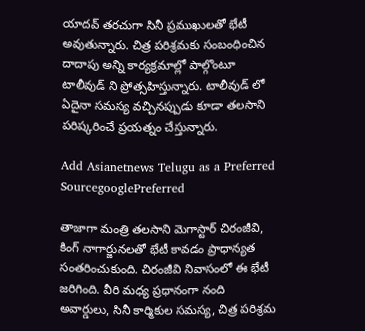యాదవ్ తరచుగా సినీ ప్రముఖులతో భేటీ అవుతున్నారు. చిత్ర పరిశ్రమకు సంబంధించిన దాదాపు అన్ని కార్యక్రమాల్లో పాల్గొంటూ టాలీవుడ్ ని ప్రోత్సహిస్తున్నారు. టాలీవుడ్ లో ఏదైనా సమస్య వచ్చినప్పుడు కూడా తలసాని పరిష్కరించే ప్రయత్నం చేస్తున్నారు.

Add Asianetnews Telugu as a Preferred SourcegooglePreferred

తాజాగా మంత్రి తలసాని మెగాస్టార్ చిరంజీవి, కింగ్ నాగార్జునలతో భేటీ కావడం ప్రాధాన్యత సంతరించుకుంది. చిరంజీవి నివాసంలో ఈ భేటీ జరిగింది. వీరి మధ్య ప్రధానంగా నంది అవార్డులు, సినీ కార్మికుల సమస్య, చిత్ర పరిశ్రమ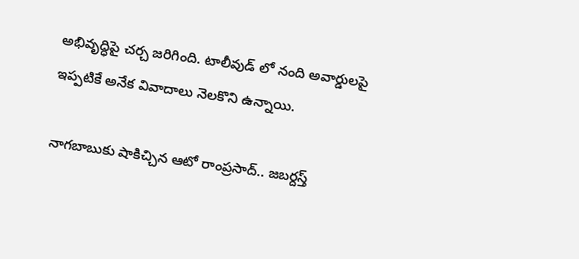అభివృద్ధిపై చర్చ జరిగింది. టాలీవుడ్ లో నంది అవార్డులపై ఇప్పటికే అనేక వివాదాలు నెలకొని ఉన్నాయి.

నాగబాబుకు షాకిచ్చిన ఆటో రాంప్రసాద్.. జబర్దస్త్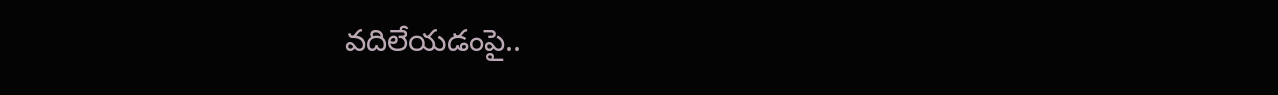వదిలేయడంపై..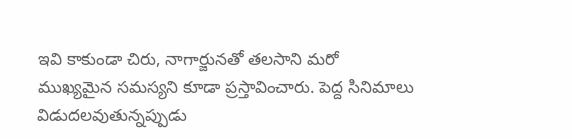ఇవి కాకుండా చిరు, నాగార్జునతో తలసాని మరో ముఖ్యమైన సమస్యని కూడా ప్రస్తావించారు. పెద్ద సినిమాలు విడుదలవుతున్నప్పుడు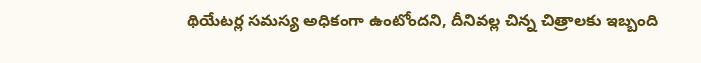థియేటర్ల సమస్య అధికంగా ఉంటోందని, దీనివల్ల చిన్న చిత్రాలకు ఇబ్బంది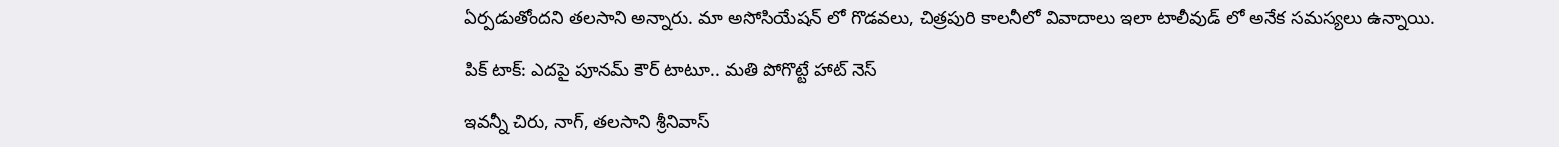ఏర్పడుతోందని తలసాని అన్నారు. మా అసోసియేషన్ లో గొడవలు, చిత్రపురి కాలనీలో వివాదాలు ఇలా టాలీవుడ్ లో అనేక సమస్యలు ఉన్నాయి.

పిక్ టాక్: ఎదపై పూనమ్ కౌర్ టాటూ.. మతి పోగొట్టే హాట్ నెస్

ఇవన్నీ చిరు, నాగ్, తలసాని శ్రీనివాస్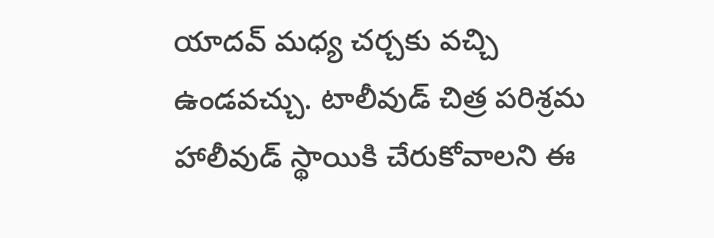యాదవ్ మధ్య చర్చకు వచ్చి ఉండవచ్చు. టాలీవుడ్ చిత్ర పరిశ్రమ హాలీవుడ్ స్థాయికి చేరుకోవాలని ఈ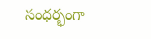సంధర్భంగా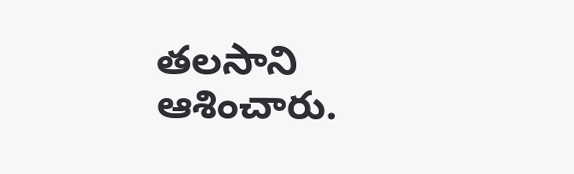తలసాని ఆశించారు.